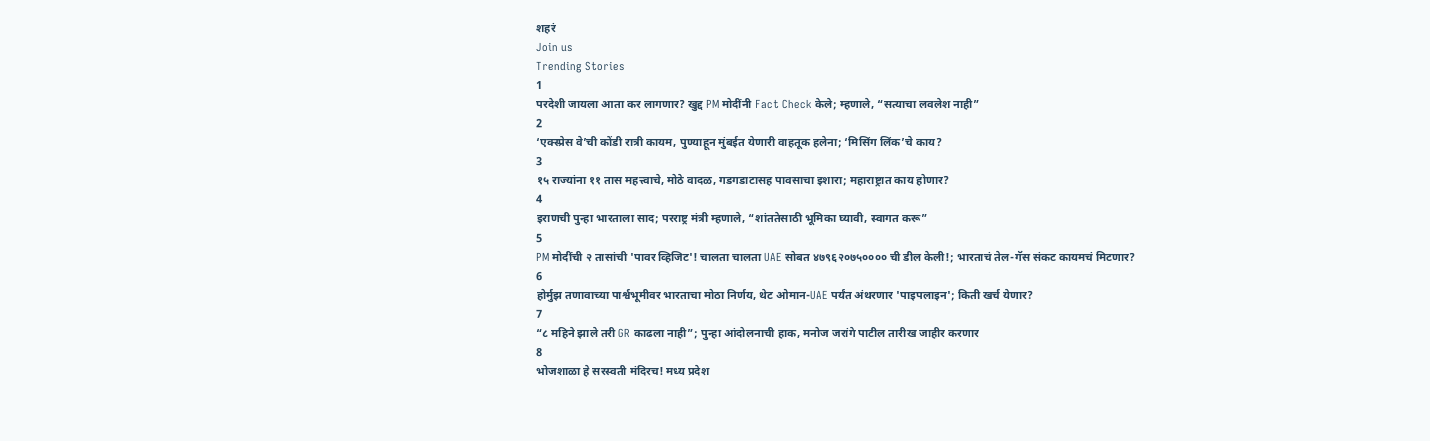शहरं
Join us
Trending Stories
1
परदेशी जायला आता कर लागणार? खुद्द PM मोदींनी Fact Check केले; म्हणाले, “सत्याचा लवलेश नाही”
2
‘एक्स्प्रेस वे’ची कोंडी रात्री कायम, पुण्याहून मुंबईत येणारी वाहतूक हलेना; ‘मिसिंग लिंक’चे काय?
3
१५ राज्यांना ११ तास महत्त्वाचे, मोठे वादळ, गडगडाटासह पावसाचा इशारा; महाराष्ट्रात काय होणार?
4
इराणची पुन्हा भारताला साद; परराष्ट्र मंत्री म्हणाले, “शांततेसाठी भूमिका घ्यावी, स्वागत करू”
5
PM मोदींची २ तासांची 'पावर व्हिजिट'! चालता चालता UAE सोबत ४७९६२०७५०००० ची डील केली!; भारताचं तेल-गॅस संकट कायमचं मिटणार?
6
होर्मुझ तणावाच्या पार्श्वभूमीवर भारताचा मोठा निर्णय, थेट ओमान-UAE पर्यंत अंथरणार 'पाइपलाइन'; किती खर्च येणार?
7
“८ महिने झाले तरी GR काढला नाही”; पुन्हा आंदोलनाची हाक, मनोज जरांगे पाटील तारीख जाहीर करणार
8
भोजशाळा हे सरस्वती मंदिरच! मध्य प्रदेश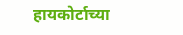हायकोर्टाच्या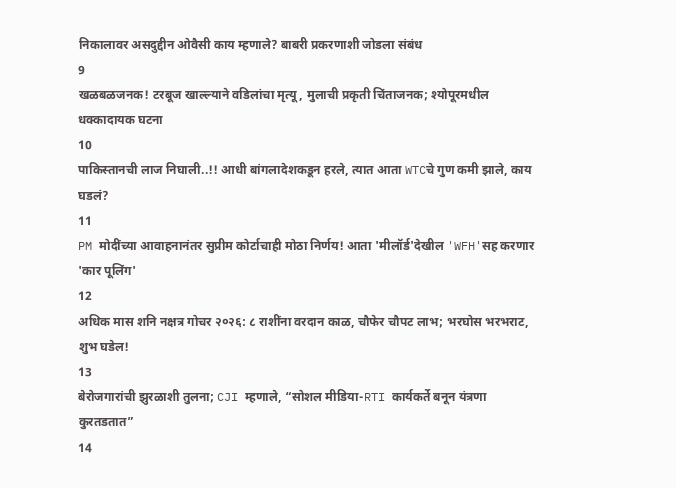निकालावर असदुद्दीन ओवैसी काय म्हणाले? बाबरी प्रकरणाशी जोडला संबंध
9
खळबळजनक! टरबूज खाल्ल्याने वडिलांचा मृत्यू, मुलाची प्रकृती चिंताजनक; श्योपूरमधील धक्कादायक घटना
10
पाकिस्तानची लाज निघाली..!! आधी बांगलादेशकडून हरले, त्यात आता WTCचे गुण कमी झाले, काय घडलं?
11
PM मोदींच्या आवाहनानंतर सुप्रीम कोर्टाचाही मोठा निर्णय! आता 'मीलॉर्ड'देखील 'WFH'सह करणार 'कार पूलिंग'
12
अधिक मास शनि नक्षत्र गोचर २०२६: ८ राशींना वरदान काळ, चौफेर चौपट लाभ; भरघोस भरभराट, शुभ घडेल!
13
बेरोजगारांची झुरळाशी तुलना; CJI म्हणाले, “सोशल मीडिया-RTI कार्यकर्ते बनून यंत्रणा कुरतडतात”
14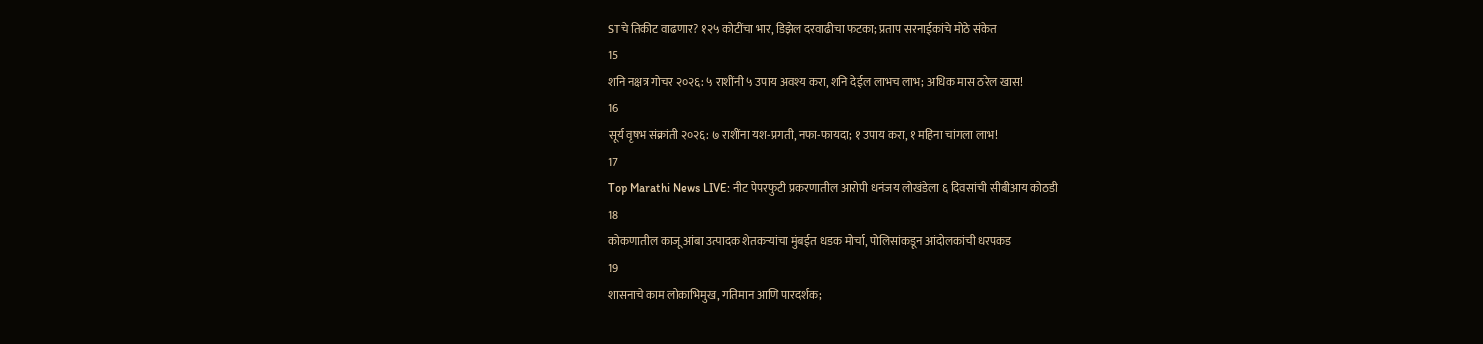STचे तिकीट वाढणार? १२५ कोटींचा भार, डिझेल दरवाढीचा फटका; प्रताप सरनाईकांचे मोठे संकेत
15
शनि नक्षत्र गोचर २०२६: ५ राशींनी ५ उपाय अवश्य करा, शनि देईल लाभच लाभ; अधिक मास ठरेल खास!
16
सूर्य वृषभ संक्रांती २०२६: ७ राशींना यश-प्रगती, नफा-फायदा; १ उपाय करा, १ महिना चांगला लाभ!
17
Top Marathi News LIVE: नीट पेपरफुटी प्रकरणातील आरोपी धनंजय लोखंडेला ६ दिवसांची सीबीआय कोठडी
18
कोकणातील काजू आंबा उत्पादक शेतकऱ्यांचा मुंबईत धडक मोर्चा, पोलिसांकडून आंदोलकांची धरपकड
19
शासनाचे काम लोकाभिमुख, गतिमान आणि पारदर्शक;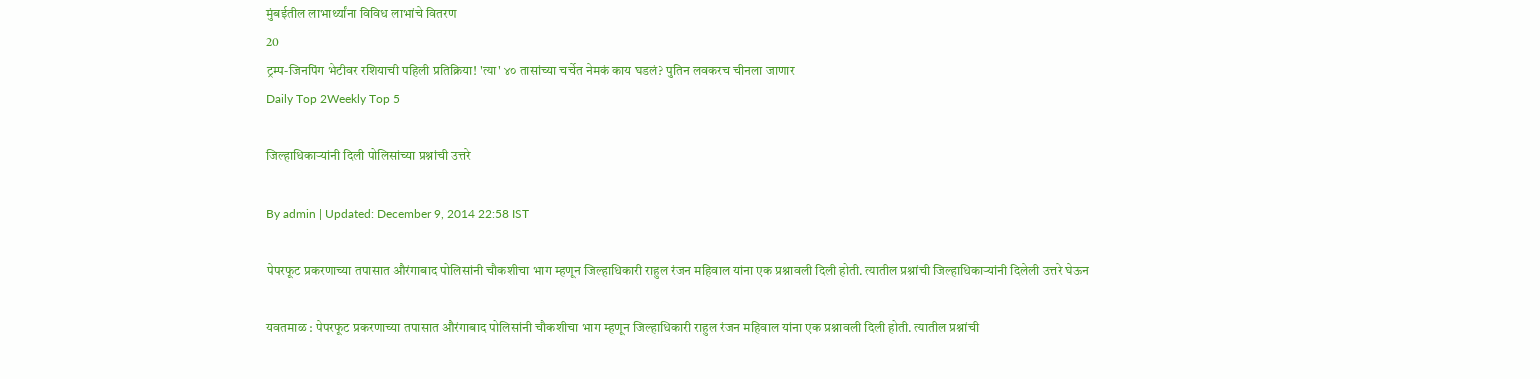मुंबईतील लाभार्थ्यांना विविध लाभांचे वितरण
20
ट्रम्प-जिनपिंग भेटीवर रशियाची पहिली प्रतिक्रिया! 'त्या' ४० तासांच्या चर्चेत नेमकं काय घडलं? पुतिन लवकरच चीनला जाणार
Daily Top 2Weekly Top 5

जिल्हाधिकाऱ्यांनी दिली पोलिसांच्या प्रश्नांची उत्तरे

By admin | Updated: December 9, 2014 22:58 IST

पेपरफूट प्रकरणाच्या तपासात औरंगाबाद पोलिसांनी चौकशीचा भाग म्हणून जिल्हाधिकारी राहुल रंजन महिवाल यांना एक प्रश्नावली दिली होती. त्यातील प्रश्नांची जिल्हाधिकाऱ्यांनी दिलेली उत्तरे घेऊन

यवतमाळ : पेपरफूट प्रकरणाच्या तपासात औरंगाबाद पोलिसांनी चौकशीचा भाग म्हणून जिल्हाधिकारी राहुल रंजन महिवाल यांना एक प्रश्नावली दिली होती. त्यातील प्रश्नांची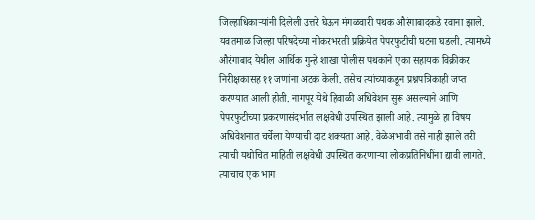जिल्हाधिकाऱ्यांनी दिलेली उत्तरे घेऊन मंगळवारी पथक औरंगाबादकडे रवाना झाले.
यवतमाळ जिल्हा परिषदेच्या नोकरभरती प्रक्रियेत पेपरफुटीची घटना घडली. त्यामध्ये औरंगाबाद येथील आर्थिक गुन्हे शाखा पोलीस पथकाने एका सहायक विक्रीकर निरीक्षकासह ११ जणांना अटक केली. तसेच त्यांच्याकडून प्रश्नपत्रिकाही जप्त करण्यात आली होती. नागपूर येथे हिवाळी अधिवेशन सुरू असल्याने आणि पेपरफुटीच्या प्रकरणासंदर्भात लक्षवेधी उपस्थित झाली आहे. त्यामुळे हा विषय अधिवेशनात चर्चेला येण्याची दाट शक्यता आहे. वेळेअभावी तसे नाही झाले तरी त्याची यथोचित माहिती लक्षवेधी उपस्थित करणाऱ्या लोकप्रतिनिधींना द्यावी लागते. त्याचाच एक भाग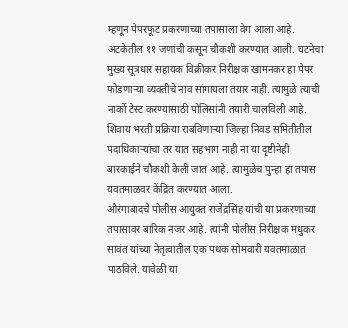म्हणून पेपरफूट प्रकरणाच्या तपासाला वेग आला आहे. अटकेतील ११ जणांची कसून चौकशी करण्यात आली. घटनेचा मुख्य सूत्रधार सहायक विक्रीकर निरीक्षक खामनकर हा पेपर फोडणाऱ्या व्यक्तीचे नाव सांगायला तयार नाही. त्यामुळे त्याची नार्को टेस्ट करण्यासाठी पोलिसांनी तयारी चालविली आहे. शिवाय भरती प्रक्रिया राबविणाऱ्या जिल्हा निवड समितीतील पदाधिकाऱ्यांचा तर यात सहभाग नाही ना या दृष्टीनेही बारकाईने चौकशी केली जात आहे. त्यामुळेच पुन्हा हा तपास यवतमाळवर केंद्रित करण्यात आला.
औरंगाबादचे पोलीस आयुक्त राजेंद्रसिंह यांची या प्रकरणाच्या तपासावर बारिक नजर आहे. त्यांनी पोलीस निरीक्षक मधुकर सावंत यांच्या नेतृत्वातील एक पथक सोमवारी यवतमाळात पाठविले. यावेळी या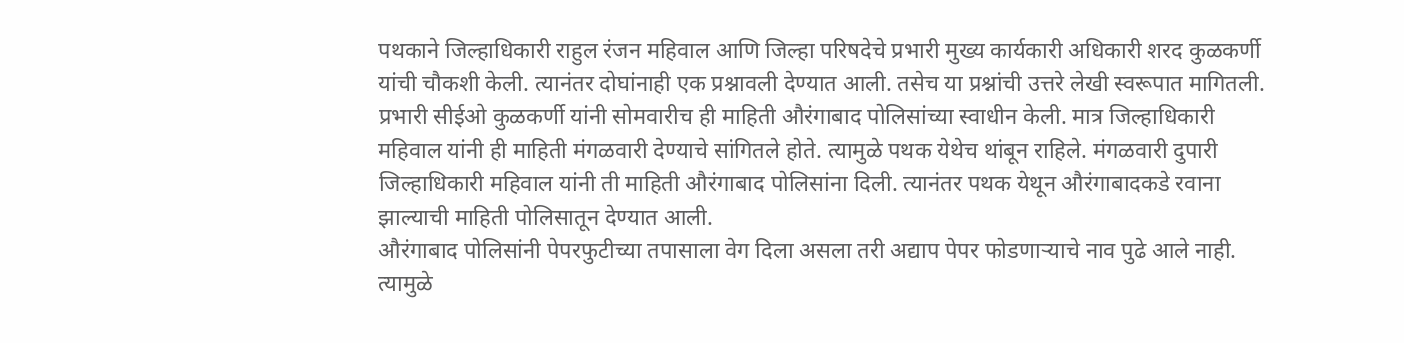पथकाने जिल्हाधिकारी राहुल रंजन महिवाल आणि जिल्हा परिषदेचे प्रभारी मुख्य कार्यकारी अधिकारी शरद कुळकर्णी यांची चौकशी केली. त्यानंतर दोघांनाही एक प्रश्नावली देण्यात आली. तसेच या प्रश्नांची उत्तरे लेखी स्वरूपात मागितली. प्रभारी सीईओ कुळकर्णी यांनी सोमवारीच ही माहिती औरंगाबाद पोलिसांच्या स्वाधीन केली. मात्र जिल्हाधिकारी महिवाल यांनी ही माहिती मंगळवारी देण्याचे सांगितले होते. त्यामुळे पथक येथेच थांबून राहिले. मंगळवारी दुपारी जिल्हाधिकारी महिवाल यांनी ती माहिती औरंगाबाद पोलिसांना दिली. त्यानंतर पथक येथून औरंगाबादकडे रवाना झाल्याची माहिती पोलिसातून देण्यात आली.
औरंगाबाद पोलिसांनी पेपरफुटीच्या तपासाला वेग दिला असला तरी अद्याप पेपर फोडणाऱ्याचे नाव पुढे आले नाही. त्यामुळे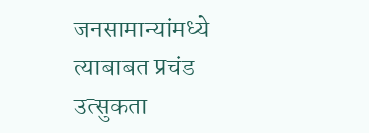जनसामान्यांमध्ये त्याबाबत प्रचंड उत्सुकता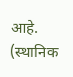आहे. (स्थानिक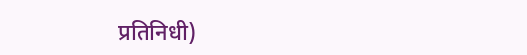प्रतिनिधी)